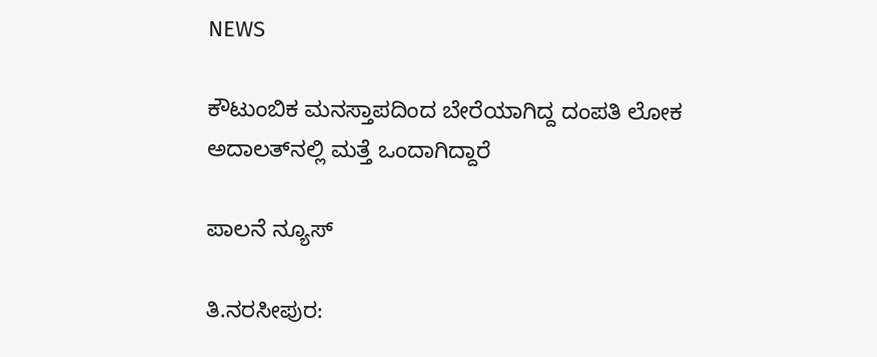NEWS

ಕೌಟುಂಬಿಕ ಮನಸ್ತಾಪದಿಂದ ಬೇರೆಯಾಗಿದ್ದ ದಂಪತಿ ಲೋಕ ಅದಾಲತ್‌ನಲ್ಲಿ ಮತ್ತೆ ಒಂದಾಗಿದ್ದಾರೆ

ಪಾಲನೆ ನ್ಯೂಸ್

ತಿ.ನರಸೀಪುರ: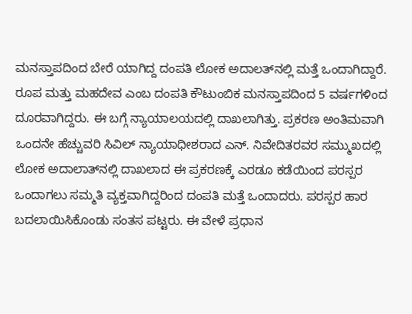ಮನಸ್ತಾಪದಿಂದ ಬೇರೆ ಯಾಗಿದ್ದ ದಂಪತಿ ಲೋಕ ಅದಾಲತ್‌ನಲ್ಲಿ ಮತ್ತೆ ಒಂದಾಗಿದ್ದಾರೆ. ರೂಪ ಮತ್ತು ಮಹದೇವ ಎಂಬ ದಂಪತಿ ಕೌಟುಂಬಿಕ ಮನಸ್ತಾಪದಿಂದ 5 ವರ್ಷಗಳಿಂದ ದೂರವಾಗಿದ್ದರು. ಈ ಬಗ್ಗೆ ನ್ಯಾಯಾಲಯದಲ್ಲಿ ದಾಖಲಾಗಿತ್ತು. ಪ್ರಕರಣ ಅಂತಿಮವಾಗಿ ಒಂದನೇ ಹೆಚ್ಚುವರಿ ಸಿವಿಲ್ ನ್ಯಾಯಾಧೀಶರಾದ ಎನ್. ನಿವೇದಿತರವರ ಸಮ್ಮುಖದಲ್ಲಿ ಲೋಕ ಅದಾಲಾತ್‌ನಲ್ಲಿ ದಾಖಲಾದ ಈ ಪ್ರಕರಣಕ್ಕೆ ಎರಡೂ ಕಡೆಯಿಂದ ಪರಸ್ಪರ ಒಂದಾಗಲು ಸಮ್ಮತಿ ವ್ಯಕ್ತವಾಗಿದ್ದರಿಂದ ದಂಪತಿ ಮತ್ತೆ ಒಂದಾದರು. ಪರಸ್ಪರ ಹಾರ ಬದಲಾಯಿಸಿಕೊಂಡು ಸಂತಸ ಪಟ್ಟರು. ಈ ವೇಳೆ ಪ್ರಧಾನ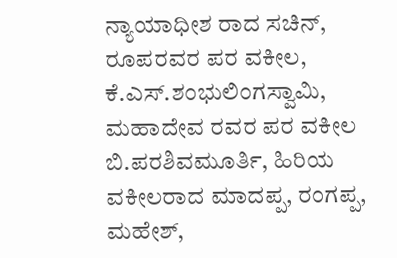ನ್ಯಾಯಾಧೀಶ ರಾದ ಸಚಿನ್, ರೂಪರವರ ಪರ ವಕೀಲ, ಕೆ.ಎಸ್.ಶಂಭುಲಿಂಗಸ್ವಾಮಿ, ಮಹಾದೇವ ರವರ ಪರ ವಕೀಲ ಬಿ.ಪರಶಿವಮೂರ್ತಿ, ಹಿರಿಯ ವಕೀಲರಾದ ಮಾದಪ್ಪ, ರಂಗಪ್ಪ, ಮಹೇಶ್,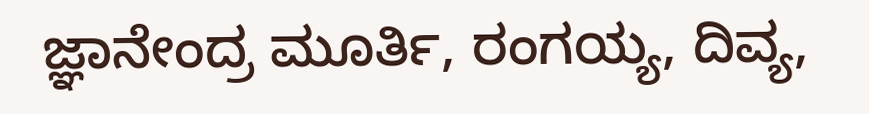ಜ್ಞಾನೇಂದ್ರ ಮೂರ್ತಿ, ರಂಗಯ್ಯ, ದಿವ್ಯ,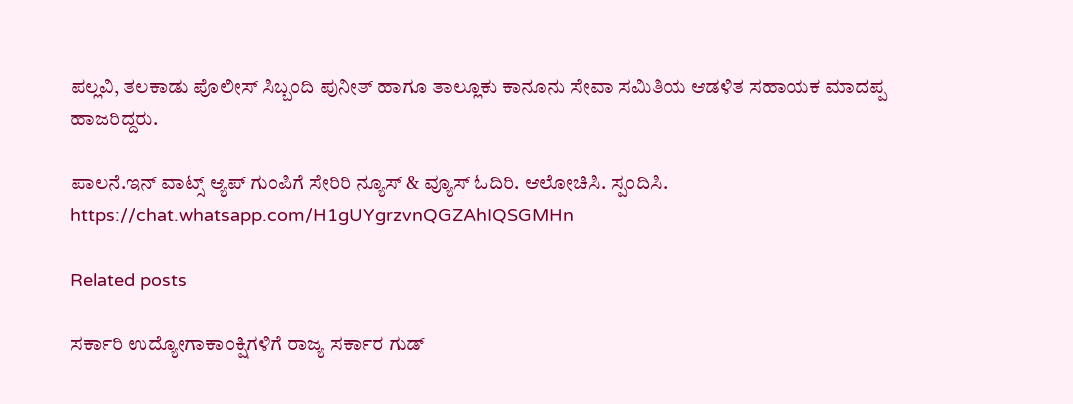ಪಲ್ಲವಿ, ತಲಕಾಡು ಪೊಲೀಸ್ ಸಿಬ್ಬಂದಿ ಪುನೀತ್ ಹಾಗೂ ತಾಲ್ಲೂಕು ಕಾನೂನು ಸೇವಾ ಸಮಿತಿಯ ಆಡಳಿತ ಸಹಾಯಕ ಮಾದಪ್ಪ ಹಾಜರಿದ್ದರು.

ಪಾಲನೆ.ಇನ್ ವಾಟ್ಸ್ ಆ್ಯಪ್ ಗುಂಪಿಗೆ ಸೇರಿರಿ ನ್ಯೂಸ್ & ವ್ಯೂಸ್ ಓದಿರಿ. ಆಲೋಚಿಸಿ. ಸ್ಪಂದಿಸಿ.
https://chat.whatsapp.com/H1gUYgrzvnQGZAhIQSGMHn

Related posts

ಸರ್ಕಾರಿ ಉದ್ಯೋಗಾಕಾಂಕ್ಷಿಗಳಿಗೆ ರಾಜ್ಯ ಸರ್ಕಾರ ಗುಡ್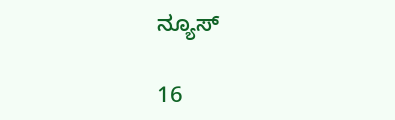ನ್ಯೂಸ್

16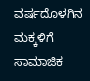ವರ್ಷದೊಳಗಿನ ಮಕ್ಕಳಿಗೆ ಸಾಮಾಜಿಕ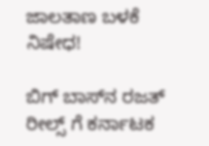ಜಾಲತಾಣ ಬಳಕೆ ನಿಷೇಧ!

ಬಿಗ್ ಬಾಸ್‌ನ ರಜತ್ ರೀಲ್ಸ್‌ ಗೆ ಕರ್ನಾಟಕ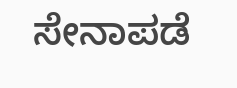ಸೇನಾಪಡೆ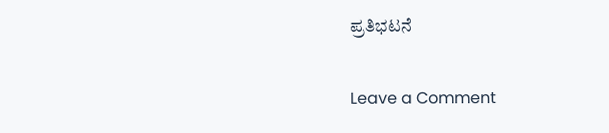ಪ್ರತಿಭಟನೆ

Leave a Comment